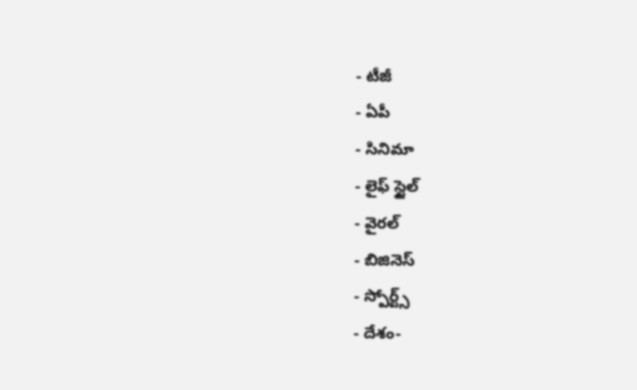- టీజీ
- ఏపీ
- సినిమా
- లైఫ్ స్టైల్
- వైరల్
- బిజినెస్
- స్పోర్ట్స్
- దేశం-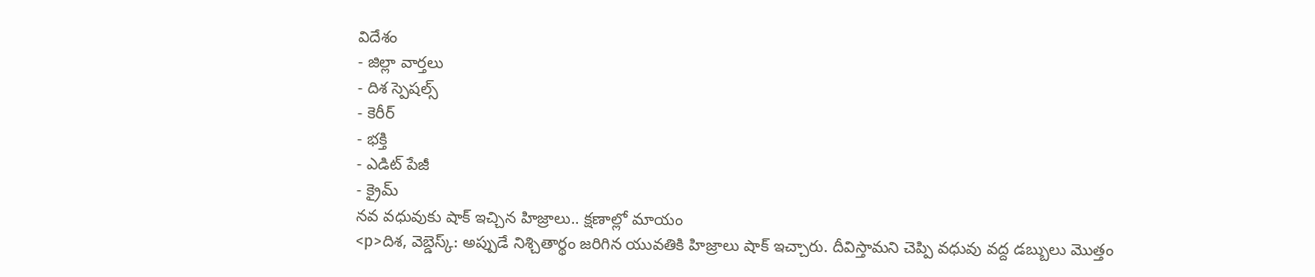విదేశం
- జిల్లా వార్తలు
- దిశ స్పెషల్స్
- కెరీర్
- భక్తి
- ఎడిట్ పేజీ
- క్రైమ్
నవ వధువుకు షాక్ ఇచ్చిన హిజ్రాలు.. క్షణాల్లో మాయం
<p>దిశ, వెబ్డెస్క్: అప్పుడే నిశ్చితార్థం జరిగిన యువతికి హిజ్రాలు షాక్ ఇచ్చారు. దీవిస్తామని చెప్పి వధువు వద్ద డబ్బులు మొత్తం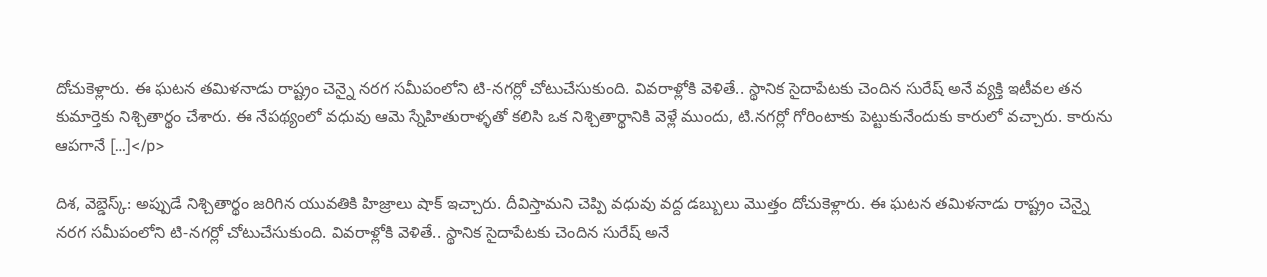దోచుకెళ్లారు. ఈ ఘటన తమిళనాడు రాష్ట్రం చెన్నై నరగ సమీపంలోని టి-నగర్లో చోటుచేసుకుంది. వివరాళ్లోకి వెళితే.. స్థానిక సైదాపేటకు చెందిన సురేష్ అనే వ్యక్తి ఇటీవల తన కుమార్తెకు నిశ్చితార్థం చేశారు. ఈ నేపథ్యంలో వధువు ఆమె స్నేహితురాళ్ళతో కలిసి ఒక నిశ్చితార్థానికి వెళ్లే ముందు, టి.నగర్లో గోరింటాకు పెట్టుకునేందుకు కారులో వచ్చారు. కారును ఆపగానే […]</p>

దిశ, వెబ్డెస్క్: అప్పుడే నిశ్చితార్థం జరిగిన యువతికి హిజ్రాలు షాక్ ఇచ్చారు. దీవిస్తామని చెప్పి వధువు వద్ద డబ్బులు మొత్తం దోచుకెళ్లారు. ఈ ఘటన తమిళనాడు రాష్ట్రం చెన్నై నరగ సమీపంలోని టి-నగర్లో చోటుచేసుకుంది. వివరాళ్లోకి వెళితే.. స్థానిక సైదాపేటకు చెందిన సురేష్ అనే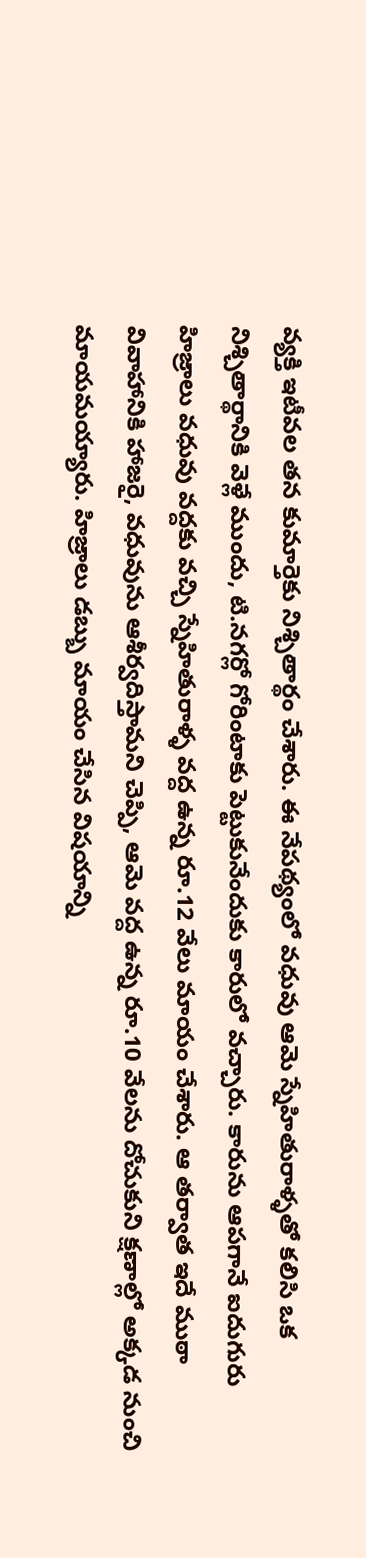వ్యక్తి ఇటీవల తన కుమార్తెకు నిశ్చితార్థం చేశారు. ఈ నేపథ్యంలో వధువు ఆమె స్నేహితురాళ్ళతో కలిసి ఒక నిశ్చితార్థానికి వెళ్లే ముందు, టి.నగర్లో గోరింటాకు పెట్టుకునేందుకు కారులో వచ్చారు. కారును ఆపగానే ఐదుగురు హిజ్రాలు వధువు వద్దకు వచ్చి స్నేహితురాళ్ళ వద్ద ఉన్న రూ.12 వేలు మాయం చేశారు. ఆ తర్వాత ఇదే ముఠా వివాహానికి హాజరై, వధువును ఆశీర్వదిస్తామని చెప్పి, ఆమె వద్ద ఉన్న రూ.10 వేలను దోచుకుని క్షణాల్లో అక్కడ నుంచి మాయమయ్యారు. హిజ్రాలు డబ్బు మాయం చేసిన విషయాన్ని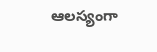ఆలస్యంగా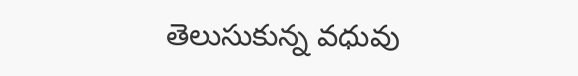తెలుసుకున్న వధువు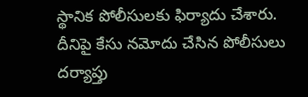స్థానిక పోలీసులకు ఫిర్యాదు చేశారు. దీనిపై కేసు నమోదు చేసిన పోలీసులు దర్యాప్తు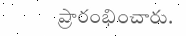ప్రారంభించారు.